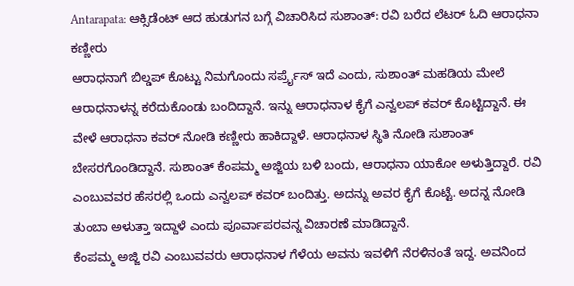Antarapata: ಆಕ್ಸಿಡೆಂಟ್ ಆದ ಹುಡುಗನ ಬಗ್ಗೆ ವಿಚಾರಿಸಿದ ಸುಶಾಂತ್: ರವಿ ಬರೆದ ಲೆಟರ್ ಓದಿ ಆರಾಧನಾ ಕಣ್ಣೀರು
ಆರಾಧನಾಗೆ ಬಿಲ್ಡಪ್ ಕೊಟ್ಟು ನಿಮಗೊಂದು ಸರ್ಪ್ರೈಸ್ ಇದೆ ಎಂದು, ಸುಶಾಂತ್ ಮಹಡಿಯ ಮೇಲೆ ಆರಾಧನಾಳನ್ನ ಕರೆದುಕೊಂಡು ಬಂದಿದ್ದಾನೆ. ಇನ್ನು ಆರಾಧನಾಳ ಕೈಗೆ ಎನ್ವಲಪ್ ಕವರ್ ಕೊಟ್ಟಿದ್ದಾನೆ. ಈ ವೇಳೆ ಆರಾಧನಾ ಕವರ್ ನೋಡಿ ಕಣ್ಣೀರು ಹಾಕಿದ್ದಾಳೆ. ಆರಾಧನಾಳ ಸ್ಥಿತಿ ನೋಡಿ ಸುಶಾಂತ್ ಬೇಸರಗೊಂಡಿದ್ದಾನೆ. ಸುಶಾಂತ್ ಕೆಂಪಮ್ಮ ಅಜ್ಜಿಯ ಬಳಿ ಬಂದು, ಆರಾಧನಾ ಯಾಕೋ ಅಳುತ್ತಿದ್ದಾರೆ. ರವಿ ಎಂಬುವವರ ಹೆಸರಲ್ಲಿ ಒಂದು ಎನ್ವಲಪ್ ಕವರ್ ಬಂದಿತ್ತು. ಅದನ್ನು ಅವರ ಕೈಗೆ ಕೊಟ್ಟೆ. ಅದನ್ನ ನೋಡಿ ತುಂಬಾ ಅಳುತ್ತಾ ಇದ್ದಾಳೆ ಎಂದು ಪೂರ್ವಾಪರವನ್ನ ವಿಚಾರಣೆ ಮಾಡಿದ್ದಾನೆ.
ಕೆಂಪಮ್ಮ ಅಜ್ಜಿ ರವಿ ಎಂಬುವವರು ಆರಾಧನಾಳ ಗೆಳೆಯ ಅವನು ಇವಳಿಗೆ ನೆರಳಿನಂತೆ ಇದ್ದ. ಅವನಿಂದ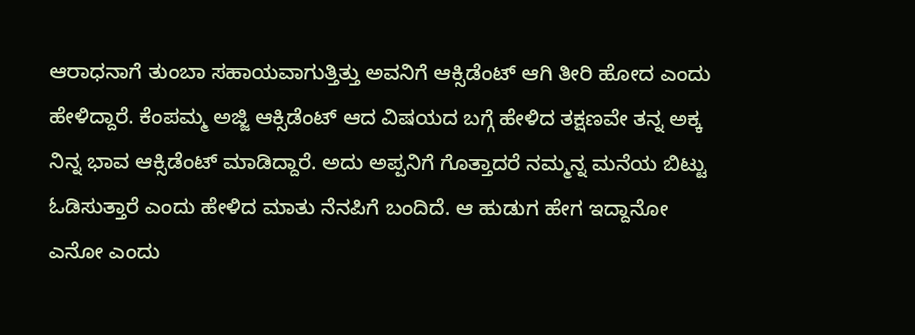ಆರಾಧನಾಗೆ ತುಂಬಾ ಸಹಾಯವಾಗುತ್ತಿತ್ತು ಅವನಿಗೆ ಆಕ್ಸಿಡೆಂಟ್ ಆಗಿ ತೀರಿ ಹೋದ ಎಂದು ಹೇಳಿದ್ದಾರೆ. ಕೆಂಪಮ್ಮ ಅಜ್ಜಿ ಆಕ್ಸಿಡೆಂಟ್ ಆದ ವಿಷಯದ ಬಗ್ಗೆ ಹೇಳಿದ ತಕ್ಷಣವೇ ತನ್ನ ಅಕ್ಕ ನಿನ್ನ ಭಾವ ಆಕ್ಸಿಡೆಂಟ್ ಮಾಡಿದ್ದಾರೆ. ಅದು ಅಪ್ಪನಿಗೆ ಗೊತ್ತಾದರೆ ನಮ್ಮನ್ನ ಮನೆಯ ಬಿಟ್ಟು ಓಡಿಸುತ್ತಾರೆ ಎಂದು ಹೇಳಿದ ಮಾತು ನೆನಪಿಗೆ ಬಂದಿದೆ. ಆ ಹುಡುಗ ಹೇಗ ಇದ್ದಾನೋ ಎನೋ ಎಂದು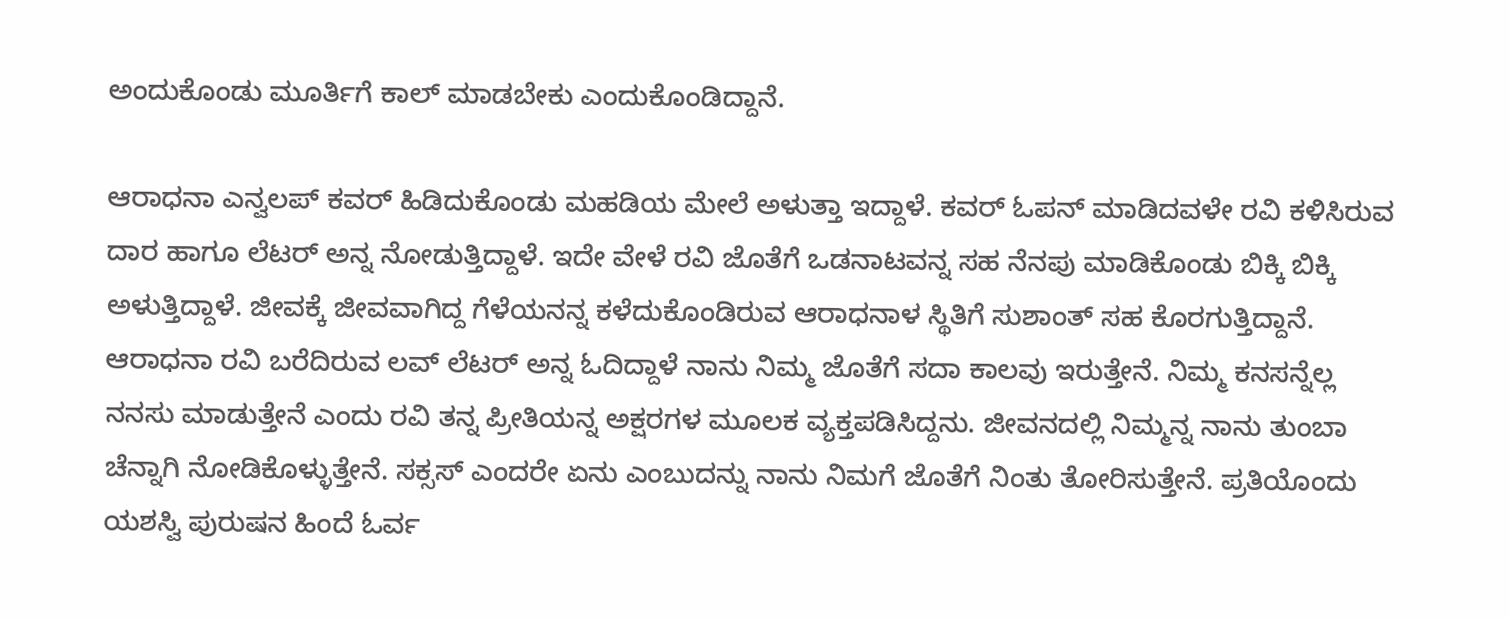ಅಂದುಕೊಂಡು ಮೂರ್ತಿಗೆ ಕಾಲ್ ಮಾಡಬೇಕು ಎಂದುಕೊಂಡಿದ್ದಾನೆ.

ಆರಾಧನಾ ಎನ್ವಲಪ್ ಕವರ್ ಹಿಡಿದುಕೊಂಡು ಮಹಡಿಯ ಮೇಲೆ ಅಳುತ್ತಾ ಇದ್ದಾಳೆ. ಕವರ್ ಓಪನ್ ಮಾಡಿದವಳೇ ರವಿ ಕಳಿಸಿರುವ ದಾರ ಹಾಗೂ ಲೆಟರ್ ಅನ್ನ ನೋಡುತ್ತಿದ್ದಾಳೆ. ಇದೇ ವೇಳೆ ರವಿ ಜೊತೆಗೆ ಒಡನಾಟವನ್ನ ಸಹ ನೆನಪು ಮಾಡಿಕೊಂಡು ಬಿಕ್ಕಿ ಬಿಕ್ಕಿ ಅಳುತ್ತಿದ್ದಾಳೆ. ಜೀವಕ್ಕೆ ಜೀವವಾಗಿದ್ದ ಗೆಳೆಯನನ್ನ ಕಳೆದುಕೊಂಡಿರುವ ಆರಾಧನಾಳ ಸ್ಥಿತಿಗೆ ಸುಶಾಂತ್ ಸಹ ಕೊರಗುತ್ತಿದ್ದಾನೆ.
ಆರಾಧನಾ ರವಿ ಬರೆದಿರುವ ಲವ್ ಲೆಟರ್ ಅನ್ನ ಓದಿದ್ದಾಳೆ ನಾನು ನಿಮ್ಮ ಜೊತೆಗೆ ಸದಾ ಕಾಲವು ಇರುತ್ತೇನೆ. ನಿಮ್ಮ ಕನಸನ್ನೆಲ್ಲ ನನಸು ಮಾಡುತ್ತೇನೆ ಎಂದು ರವಿ ತನ್ನ ಪ್ರೀತಿಯನ್ನ ಅಕ್ಷರಗಳ ಮೂಲಕ ವ್ಯಕ್ತಪಡಿಸಿದ್ದನು. ಜೀವನದಲ್ಲಿ ನಿಮ್ಮನ್ನ ನಾನು ತುಂಬಾ ಚೆನ್ನಾಗಿ ನೋಡಿಕೊಳ್ಳುತ್ತೇನೆ. ಸಕ್ಸಸ್ ಎಂದರೇ ಏನು ಎಂಬುದನ್ನು ನಾನು ನಿಮಗೆ ಜೊತೆಗೆ ನಿಂತು ತೋರಿಸುತ್ತೇನೆ. ಪ್ರತಿಯೊಂದು ಯಶಸ್ವಿ ಪುರುಷನ ಹಿಂದೆ ಓರ್ವ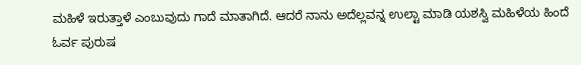ಮಹಿಳೆ ಇರುತ್ತಾಳೆ ಎಂಬುವುದು ಗಾದೆ ಮಾತಾಗಿದೆ. ಆದರೆ ನಾನು ಅದೆಲ್ಲವನ್ನ ಉಲ್ಟಾ ಮಾಡಿ ಯಶಸ್ವಿ ಮಹಿಳೆಯ ಹಿಂದೆ ಓರ್ವ ಪುರುಷ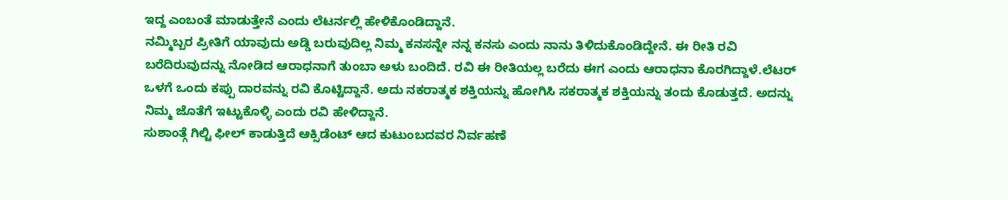ಇದ್ದ ಎಂಬಂತೆ ಮಾಡುತ್ತೇನೆ ಎಂದು ಲೆಟರ್ನಲ್ಲಿ ಹೇಳಿಕೊಂಡಿದ್ದಾನೆ.
ನಮ್ಮಿಬ್ಬರ ಪ್ರೀತಿಗೆ ಯಾವುದು ಅಡ್ಡಿ ಬರುವುದಿಲ್ಲ ನಿಮ್ಮ ಕನಸನ್ನೇ ನನ್ನ ಕನಸು ಎಂದು ನಾನು ತಿಳಿದುಕೊಂಡಿದ್ದೇನೆ. ಈ ರೀತಿ ರವಿ ಬರೆದಿರುವುದನ್ನು ನೋಡಿದ ಆರಾಧನಾಗೆ ತುಂಬಾ ಅಳು ಬಂದಿದೆ. ರವಿ ಈ ರೀತಿಯಲ್ಲ ಬರೆದು ಈಗ ಎಂದು ಆರಾಧನಾ ಕೊರಗಿದ್ದಾಳೆ.ಲೆಟರ್ ಒಳಗೆ ಒಂದು ಕಪ್ಪು ದಾರವನ್ನು ರವಿ ಕೊಟ್ಟಿದ್ದಾನೆ. ಅದು ನಕರಾತ್ಮಕ ಶಕ್ತಿಯನ್ನು ಹೋಗಿಸಿ ಸಕರಾತ್ಮಕ ಶಕ್ತಿಯನ್ನು ತಂದು ಕೊಡುತ್ತದೆ. ಅದನ್ನು ನಿಮ್ಮ ಜೊತೆಗೆ ಇಟ್ಟುಕೊಳ್ಳಿ ಎಂದು ರವಿ ಹೇಳಿದ್ದಾನೆ.
ಸುಶಾಂತ್ಗೆ ಗಿಲ್ಟಿ ಫೀಲ್ ಕಾಡುತ್ತಿದೆ ಆಕ್ಸಿಡೆಂಟ್ ಆದ ಕುಟುಂಬದವರ ನಿರ್ವಹಣೆ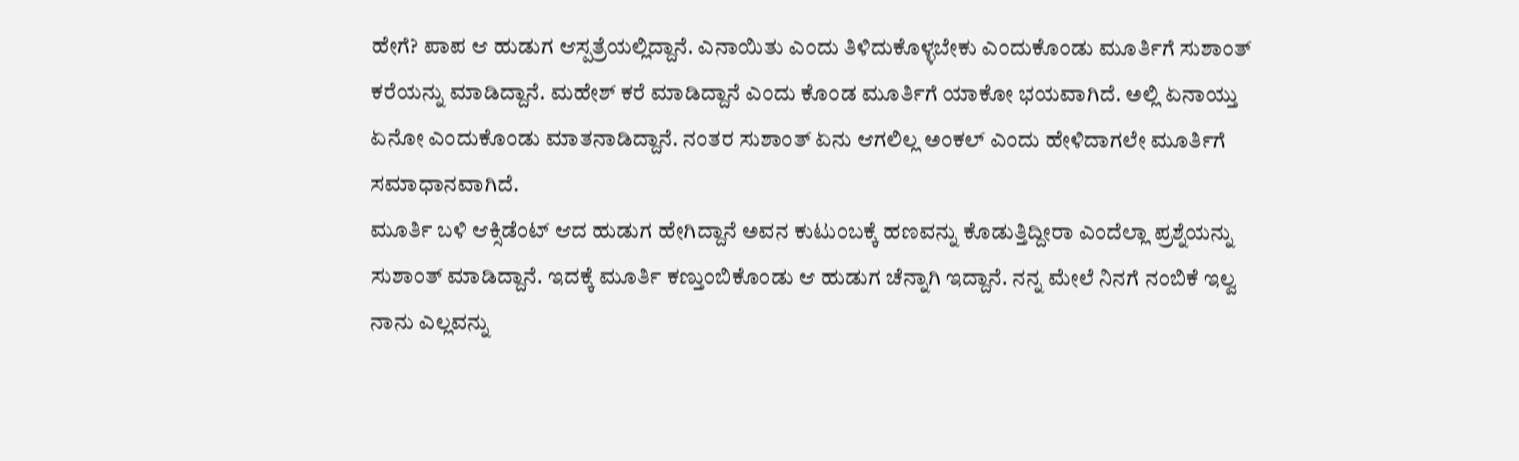ಹೇಗೆ? ಪಾಪ ಆ ಹುಡುಗ ಆಸ್ಪತ್ರೆಯಲ್ಲಿದ್ದಾನೆ. ಎನಾಯಿತು ಎಂದು ತಿಳಿದುಕೊಳ್ಳಬೇಕು ಎಂದುಕೊಂಡು ಮೂರ್ತಿಗೆ ಸುಶಾಂತ್ ಕರೆಯನ್ನು ಮಾಡಿದ್ದಾನೆ. ಮಹೇಶ್ ಕರೆ ಮಾಡಿದ್ದಾನೆ ಎಂದು ಕೊಂಡ ಮೂರ್ತಿಗೆ ಯಾಕೋ ಭಯವಾಗಿದೆ. ಅಲ್ಲಿ ಏನಾಯ್ತು ಏನೋ ಎಂದುಕೊಂಡು ಮಾತನಾಡಿದ್ದಾನೆ. ನಂತರ ಸುಶಾಂತ್ ಏನು ಆಗಲಿಲ್ಲ ಅಂಕಲ್ ಎಂದು ಹೇಳಿದಾಗಲೇ ಮೂರ್ತಿಗೆ ಸಮಾಧಾನವಾಗಿದೆ.
ಮೂರ್ತಿ ಬಳಿ ಆಕ್ಸಿಡೆಂಟ್ ಆದ ಹುಡುಗ ಹೇಗಿದ್ದಾನೆ ಅವನ ಕುಟುಂಬಕ್ಕೆ ಹಣವನ್ನು ಕೊಡುತ್ತಿದ್ದೀರಾ ಎಂದೆಲ್ಲಾ ಪ್ರಶ್ನೆಯನ್ನು ಸುಶಾಂತ್ ಮಾಡಿದ್ದಾನೆ. ಇದಕ್ಕೆ ಮೂರ್ತಿ ಕಣ್ತುಂಬಿಕೊಂಡು ಆ ಹುಡುಗ ಚೆನ್ನಾಗಿ ಇದ್ದಾನೆ. ನನ್ನ ಮೇಲೆ ನಿನಗೆ ನಂಬಿಕೆ ಇಲ್ವ ನಾನು ಎಲ್ಲವನ್ನು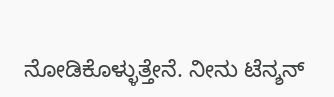ನೋಡಿಕೊಳ್ಳುತ್ತೇನೆ. ನೀನು ಟೆನ್ಶನ್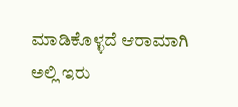ಮಾಡಿಕೊಳ್ಳದೆ ಆರಾಮಾಗಿ ಅಲ್ಲಿ ಇರು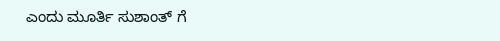ಎಂದು ಮೂರ್ತಿ ಸುಶಾಂತ್ ಗೆ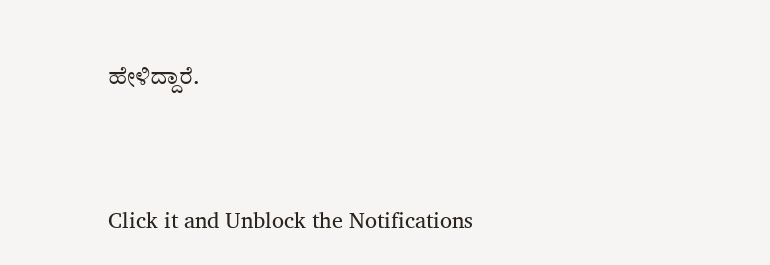ಹೇಳಿದ್ದಾರೆ.


Click it and Unblock the Notifications